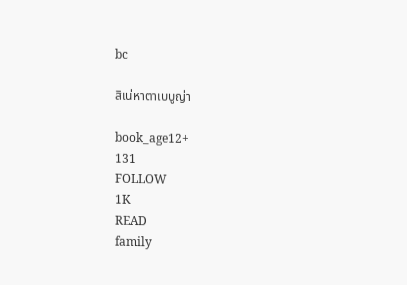bc

สิเน่หาตาเบบูญ่า

book_age12+
131
FOLLOW
1K
READ
family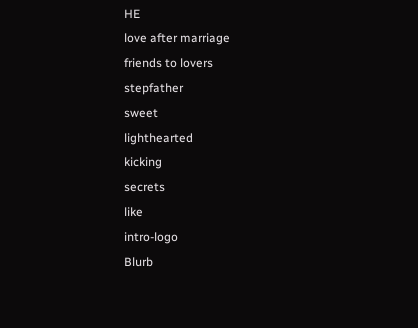HE
love after marriage
friends to lovers
stepfather
sweet
lighthearted
kicking
secrets
like
intro-logo
Blurb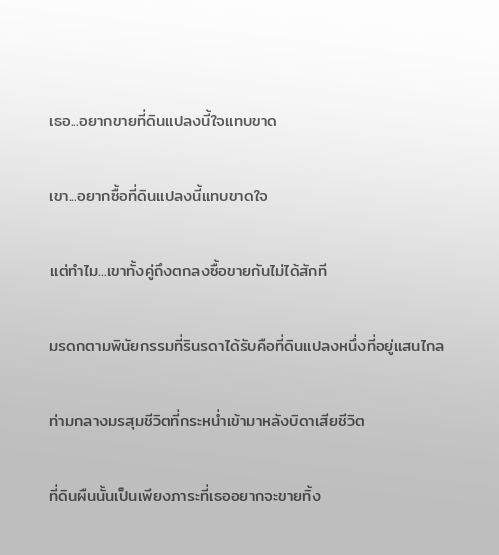เธอ...อยากขายที่ดินแปลงนี้ใจแทบขาด

เขา...อยากซื้อที่ดินแปลงนี้แทบขาดใจ

แต่ทำไม...เขาทั้งคู่ถึงตกลงซื้อขายกันไม่ได้สักที

มรดกตามพินัยกรรมที่รินรดาได้รับคือที่ดินแปลงหนึ่งที่อยู่แสนไกล

ท่ามกลางมรสุมชีวิตที่กระหน่ำเข้ามาหลังบิดาเสียชีวิต

ที่ดินผืนนั้นเป็นเพียงภาระที่เธออยากจะขายทิ้ง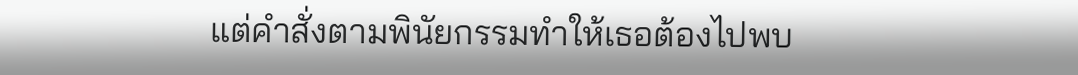แต่คำสั่งตามพินัยกรรมทำให้เธอต้องไปพบ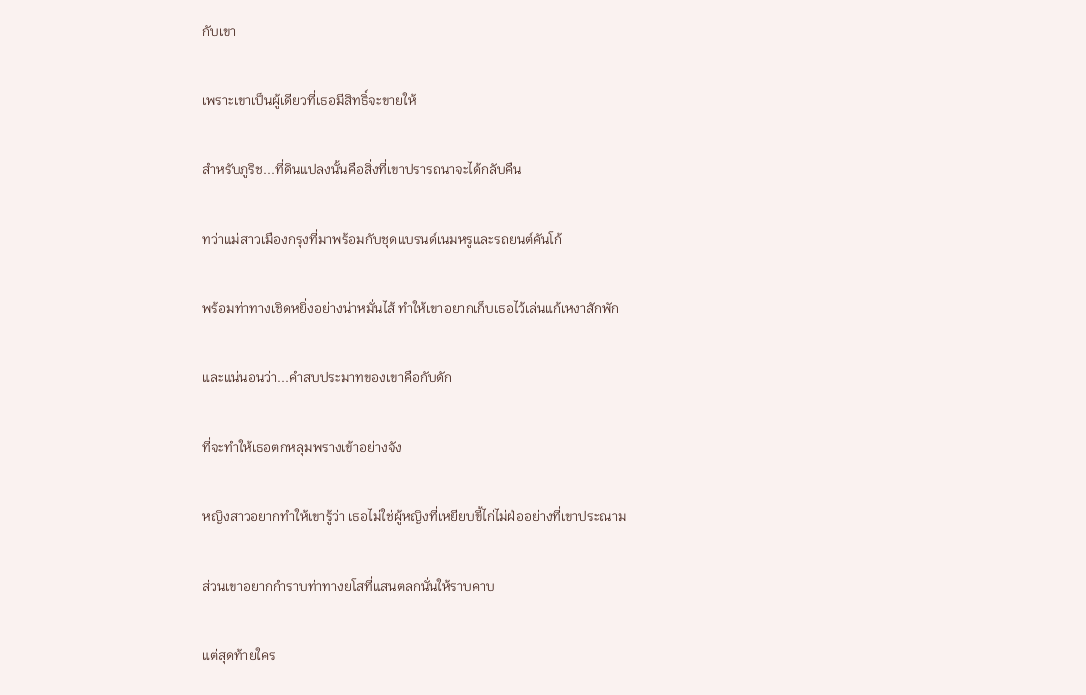กับเขา

เพราะเขาเป็นผู้เดียวที่เธอมีสิทธิ์จะขายให้

สำหรับภูริช...ที่ดินแปลงนั้นคือสิ่งที่เขาปรารถนาจะได้กลับคืน

ทว่าแม่สาวเมืองกรุงที่มาพร้อมกับชุดแบรนด์เนมหรูและรถยนต์คันโก้

พร้อมท่าทางเชิดหยิ่งอย่างน่าหมั่นไส้ ทำให้เขาอยากเก็บเธอไว้เล่นแก้เหงาสักพัก

และแน่นอนว่า...คำสบประมาทของเขาคือกับดัก

ที่จะทำให้เธอตกหลุมพรางเข้าอย่างจัง

หญิงสาวอยากทำให้เขารู้ว่า เธอไม่ใช่ผู้หญิงที่เหยียบขี้ไก่ไม่ฝ่ออย่างที่เขาประณาม

ส่วนเขาอยากกำราบท่าทางยโสที่แสนตลกนั่นให้ราบคาบ

แต่สุดท้ายใคร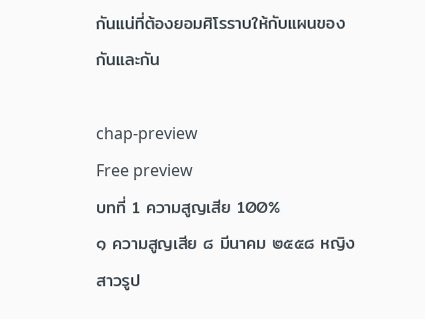กันแน่ที่ต้องยอมศิโรราบให้กับแผนของกันและกัน

chap-preview
Free preview
บทที่ 1 ความสูญเสีย 100%
๑ ความสูญเสีย ๘ มีนาคม ๒๕๕๘ หญิงสาวรูป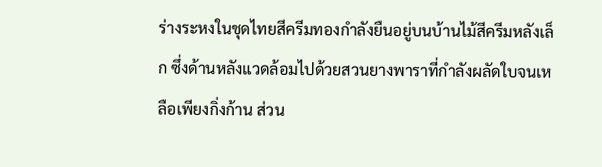ร่างระหงในชุดไทยสีครีมทองกำลังยืนอยู่บนบ้านไม้สีครีมหลังเล็ก ซึ่งด้านหลังแวดล้อมไปด้วยสวนยางพาราที่กำลังผลัดใบจนเหลือเพียงกิ่งก้าน ส่วน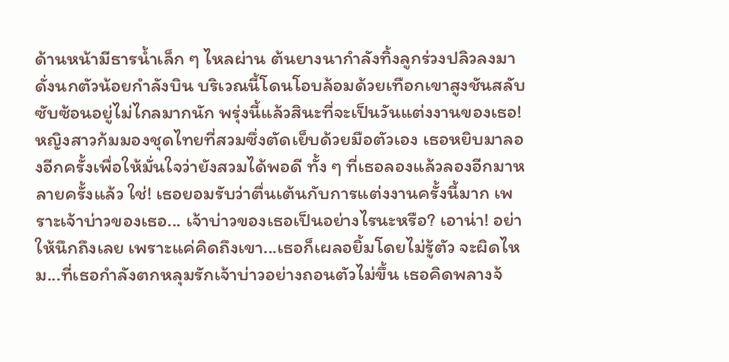ด้านหน้ามีธารน้ำเล็ก ๆ ไหลผ่าน ต้นยางนากำลังทิ้งลูกร่วงปลิวลงมาดั่งนกตัวน้อยกำลังบิน บริเวณนี้โดนโอบล้อมด้วยเทือกเขาสูงชันสลับซับซ้อนอยู่ไม่ไกลมากนัก พรุ่งนี้แล้วสินะที่จะเป็นวันแต่งงานของเธอ! หญิงสาวก้มมองชุดไทยที่สวมซึ่งตัดเย็บด้วยมือตัวเอง เธอหยิบมาลองอีกครั้งเพื่อให้มั่นใจว่ายังสวมได้พอดี ทั้ง ๆ ที่เธอลองแล้วลองอีกมาหลายครั้งแล้ว ใช่! เธอยอมรับว่าตื่นเต้นกับการแต่งงานครั้งนี้มาก เพราะเจ้าบ่าวของเธอ... เจ้าบ่าวของเธอเป็นอย่างไรนะหรือ? เอาน่า! อย่าให้นึกถึงเลย เพราะแค่คิดถึงเขา...เธอก็เผลอยิ้มโดยไม่รู้ตัว จะผิดไหม...ที่เธอกำลังตกหลุมรักเจ้าบ่าวอย่างถอนตัวไม่ขึ้น เธอคิดพลางจ้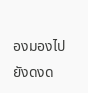องมองไปยังดงด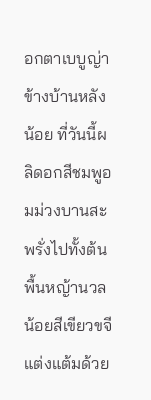อกตาเบบูญ่าข้างบ้านหลังน้อย ที่วันนี้ผลิดอกสีชมพูอมม่วงบานสะพรั่งไปทั้งต้น พื้นหญ้านวลน้อยสีเขียวขจีแต่งแต้มด้วย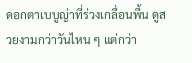ดอกตาเบบูญ่าที่ร่วงเกลื่อนพื้น ดูสวยงามกว่าวันไหน ๆ แต่กว่า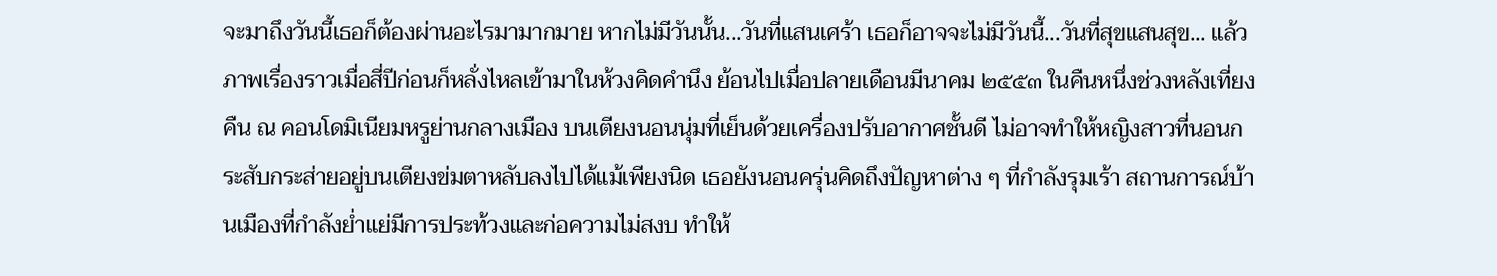จะมาถึงวันนี้เธอก็ต้องผ่านอะไรมามากมาย หากไม่มีวันนั้น...วันที่แสนเศร้า เธอก็อาจจะไม่มีวันนี้...วันที่สุขแสนสุข... แล้วภาพเรื่องราวเมื่อสี่ปีก่อนก็หลั่งไหลเข้ามาในห้วงคิดคำนึง ย้อนไปเมื่อปลายเดือนมีนาคม ๒๕๕๓ ในคืนหนึ่งช่วงหลังเที่ยงคืน ณ คอนโดมิเนียมหรูย่านกลางเมือง บนเตียงนอนนุ่มที่เย็นด้วยเครื่องปรับอากาศชั้นดี ไม่อาจทำให้หญิงสาวที่นอนกระสับกระส่ายอยู่บนเตียงข่มตาหลับลงไปได้แม้เพียงนิด เธอยังนอนครุ่นคิดถึงปัญหาต่าง ๆ ที่กำลังรุมเร้า สถานการณ์บ้านเมืองที่กำลังย่ำแย่มีการประท้วงและก่อความไม่สงบ ทำให้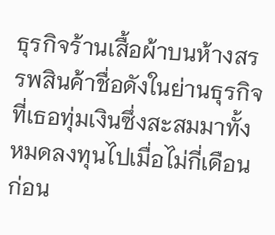ธุรกิจร้านเสื้อผ้าบนห้างสรรพสินค้าชื่อดังในย่านธุรกิจ ที่เธอทุ่มเงินซึ่งสะสมมาทั้งหมดลงทุนไปเมื่อไม่กี่เดือนก่อน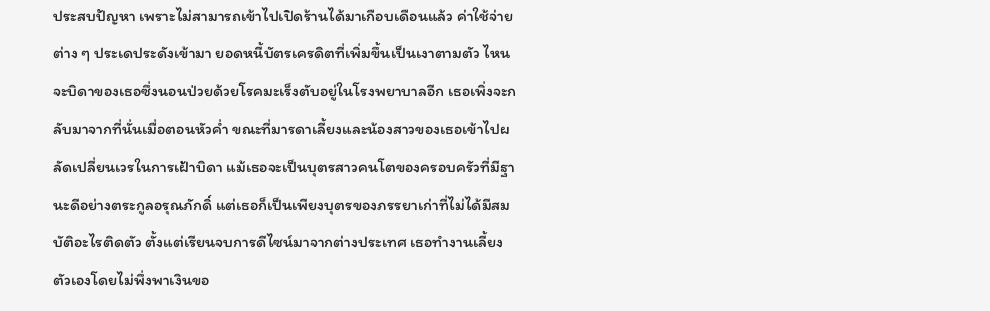ประสบปัญหา เพราะไม่สามารถเข้าไปเปิดร้านได้มาเกือบเดือนแล้ว ค่าใช้จ่ายต่าง ๆ ประเดประดังเข้ามา ยอดหนี้บัตรเครดิตที่เพิ่มขึ้นเป็นเงาตามตัว ไหนจะบิดาของเธอซึ่งนอนป่วยด้วยโรคมะเร็งตับอยู่ในโรงพยาบาลอีก เธอเพิ่งจะกลับมาจากที่นั่นเมื่อตอนหัวค่ำ ขณะที่มารดาเลี้ยงและน้องสาวของเธอเข้าไปผลัดเปลี่ยนเวรในการเฝ้าบิดา แม้เธอจะเป็นบุตรสาวคนโตของครอบครัวที่มีฐานะดีอย่างตระกูลอรุณภักดิ์ แต่เธอก็เป็นเพียงบุตรของภรรยาเก่าที่ไม่ได้มีสมบัติอะไรติดตัว ตั้งแต่เรียนจบการดีไซน์มาจากต่างประเทศ เธอทำงานเลี้ยงตัวเองโดยไม่พึ่งพาเงินขอ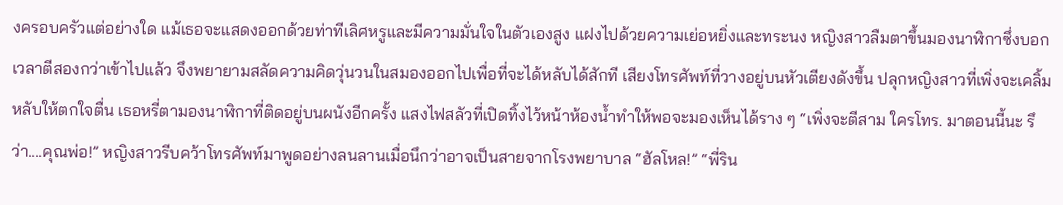งครอบครัวแต่อย่างใด แม้เธอจะแสดงออกด้วยท่าทีเลิศหรูและมีความมั่นใจในตัวเองสูง แฝงไปด้วยความเย่อหยิ่งและทระนง หญิงสาวลืมตาขึ้นมองนาฬิกาซึ่งบอกเวลาตีสองกว่าเข้าไปแล้ว จึงพยายามสลัดความคิดวุ่นวนในสมองออกไปเพื่อที่จะได้หลับได้สักที เสียงโทรศัพท์ที่วางอยู่บนหัวเตียงดังขึ้น ปลุกหญิงสาวที่เพิ่งจะเคลิ้มหลับให้ตกใจตื่น เธอหรี่ตามองนาฬิกาที่ติดอยู่บนผนังอีกครั้ง แสงไฟสลัวที่เปิดทิ้งไว้หน้าห้องน้ำทำให้พอจะมองเห็นได้ราง ๆ “เพิ่งจะตีสาม ใครโทร. มาตอนนี้นะ รึว่า....คุณพ่อ!” หญิงสาวรีบคว้าโทรศัพท์มาพูดอย่างลนลานเมื่อนึกว่าอาจเป็นสายจากโรงพยาบาล “ฮัลโหล!” “พี่ริน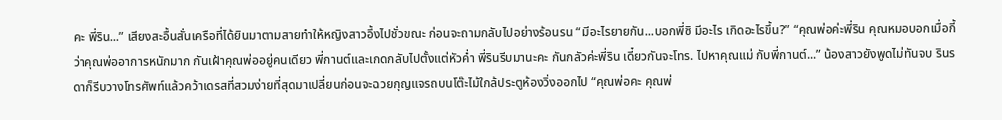คะ พี่ริน...” เสียงสะอื้นสั่นเครือที่ได้ยินมาตามสายทำให้หญิงสาวอึ้งไปชั่วขณะ ก่อนจะถามกลับไปอย่างร้อนรน “มีอะไรยายกัน...บอกพี่ซิ มีอะไร เกิดอะไรขึ้น?” “คุณพ่อค่ะพี่ริน คุณหมอบอกเมื่อกี้ว่าคุณพ่ออาการหนักมาก กันเฝ้าคุณพ่ออยู่คนเดียว พี่กานต์และเกดกลับไปตั้งแต่หัวค่ำ พี่รินรีบมานะคะ กันกลัวค่ะพี่ริน เดี๋ยวกันจะโทร. ไปหาคุณแม่ กับพี่กานต์...” น้องสาวยังพูดไม่ทันจบ รินรดาก็รีบวางโทรศัพท์แล้วคว้าเดรสที่สวมง่ายที่สุดมาเปลี่ยนก่อนจะฉวยกุญแจรถบนโต๊ะไม้ใกล้ประตูห้องวิ่งออกไป “คุณพ่อคะ คุณพ่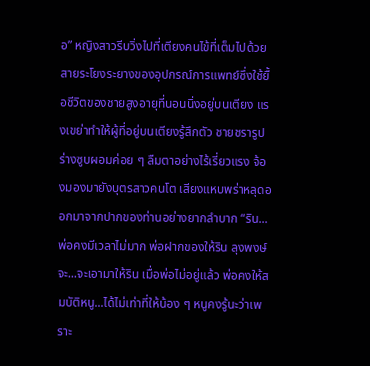อ” หญิงสาวรีบวิ่งไปที่เตียงคนไข้ที่เต็มไปด้วยสายระโยงระยางของอุปกรณ์การแพทย์ซึ่งใช้ยื้อชีวิตของชายสูงอายุที่นอนนิ่งอยู่บนเตียง แรงเขย่าทำให้ผู้ที่อยู่บนเตียงรู้สึกตัว ชายชรารูปร่างซูบผอมค่อย ๆ ลืมตาอย่างไร้เรี่ยวแรง จ้องมองมายังบุตรสาวคนโต เสียงแหบพร่าหลุดออกมาจากปากของท่านอย่างยากลำบาก “ริน...พ่อคงมีเวลาไม่มาก พ่อฝากของให้ริน ลุงพงษ์จะ...จะเอามาให้ริน เมื่อพ่อไม่อยู่แล้ว พ่อคงให้สมบัติหนู...ได้ไม่เท่าที่ให้น้อง ๆ หนูคงรู้นะว่าเพราะ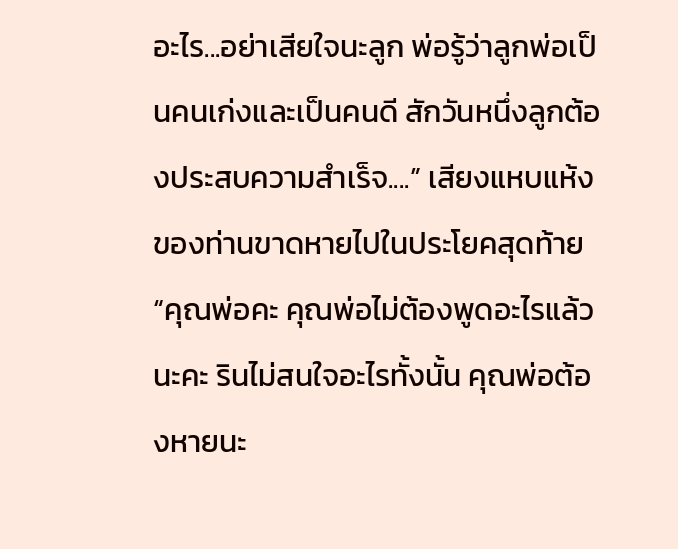อะไร...อย่าเสียใจนะลูก พ่อรู้ว่าลูกพ่อเป็นคนเก่งและเป็นคนดี สักวันหนึ่งลูกต้องประสบความสำเร็จ....” เสียงแหบแห้งของท่านขาดหายไปในประโยคสุดท้าย “คุณพ่อคะ คุณพ่อไม่ต้องพูดอะไรแล้วนะคะ รินไม่สนใจอะไรทั้งนั้น คุณพ่อต้องหายนะ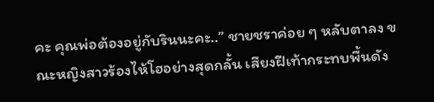คะ คุณพ่อต้องอยู่กับรินนะคะ..” ชายชราค่อย ๆ หลับตาลง ขณะหญิงสาวร้องไห้โฮอย่างสุดกลั้น เสียงฝีเท้ากระทบพื้นดัง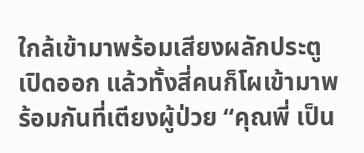ใกล้เข้ามาพร้อมเสียงผลักประตูเปิดออก แล้วทั้งสี่คนก็โผเข้ามาพร้อมกันที่เตียงผู้ป่วย “คุณพี่ เป็น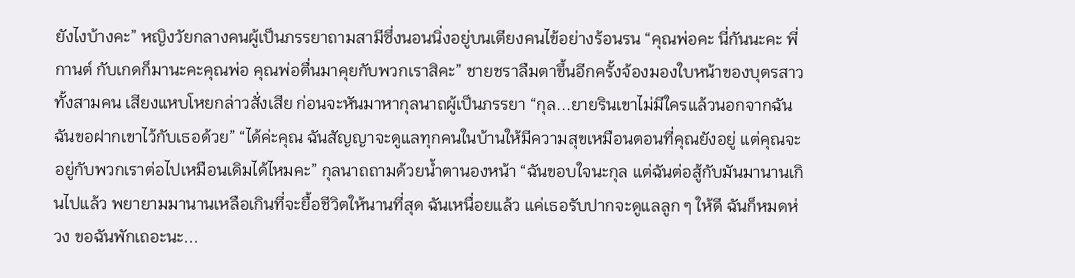ยังไงบ้างคะ” หญิงวัยกลางคนผู้เป็นภรรยาถามสามีซึ่งนอนนิ่งอยู่บนเตียงคนไข้อย่างร้อนรน “คุณพ่อคะ นี่กันนะคะ พี่กานต์ กับเกดก็มานะคะคุณพ่อ คุณพ่อตื่นมาคุยกับพวกเราสิคะ” ชายชราลืมตาขึ้นอีกครั้งจ้องมองใบหน้าของบุตรสาวทั้งสามคน เสียงแหบโหยกล่าวสั่งเสีย ก่อนจะหันมาหากุลนาถผู้เป็นภรรยา “กุล...ยายรินเขาไม่มีใครแล้วนอกจากฉัน ฉันขอฝากเขาไว้กับเธอด้วย” “ได้ค่ะคุณ ฉันสัญญาจะดูแลทุกคนในบ้านให้มีความสุขเหมือนตอนที่คุณยังอยู่ แต่คุณจะอยู่กับพวกเราต่อไปเหมือนเดิมได้ไหมคะ” กุลนาถถามด้วยน้ำตานองหน้า “ฉันขอบใจนะกุล แต่ฉันต่อสู้กับมันมานานเกินไปแล้ว พยายามมานานเหลือเกินที่จะยื้อชีวิตให้นานที่สุด ฉันเหนื่อยแล้ว แค่เธอรับปากจะดูแลลูก ๆ ให้ดี ฉันก็หมดห่วง ขอฉันพักเถอะนะ...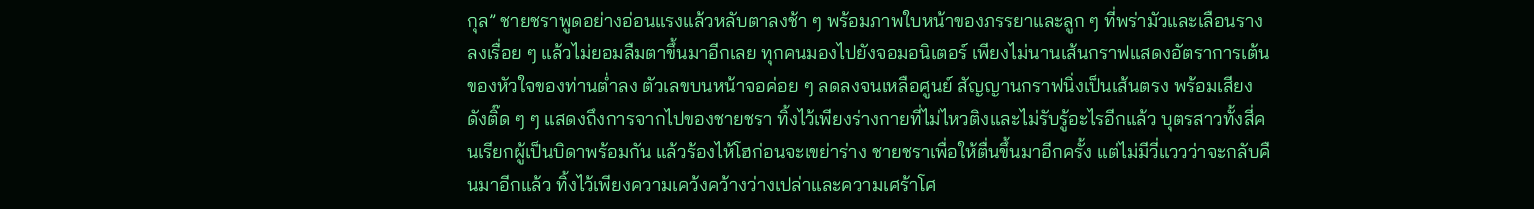กุล” ชายชราพูดอย่างอ่อนแรงแล้วหลับตาลงช้า ๆ พร้อมภาพใบหน้าของภรรยาและลูก ๆ ที่พร่ามัวและเลือนรางลงเรื่อย ๆ แล้วไม่ยอมลืมตาขึ้นมาอีกเลย ทุกคนมองไปยังจอมอนิเตอร์ เพียงไม่นานเส้นกราฟแสดงอัตราการเต้นของหัวใจของท่านต่ำลง ตัวเลขบนหน้าจอค่อย ๆ ลดลงจนเหลือศูนย์ สัญญานกราฟนิ่งเป็นเส้นตรง พร้อมเสียงดังติ๊ด ๆ ๆ แสดงถึงการจากไปของชายชรา ทิ้งไว้เพียงร่างกายที่ไม่ไหวติงและไม่รับรู้อะไรอีกแล้ว บุตรสาวทั้งสี่คนเรียกผู้เป็นบิดาพร้อมกัน แล้วร้องไห้โฮก่อนจะเขย่าร่าง ชายชราเพื่อให้ตื่นขึ้นมาอีกครั้ง แต่ไม่มีวี่แววว่าจะกลับคืนมาอีกแล้ว ทิ้งไว้เพียงความเคว้งคว้างว่างเปล่าและความเศร้าโศ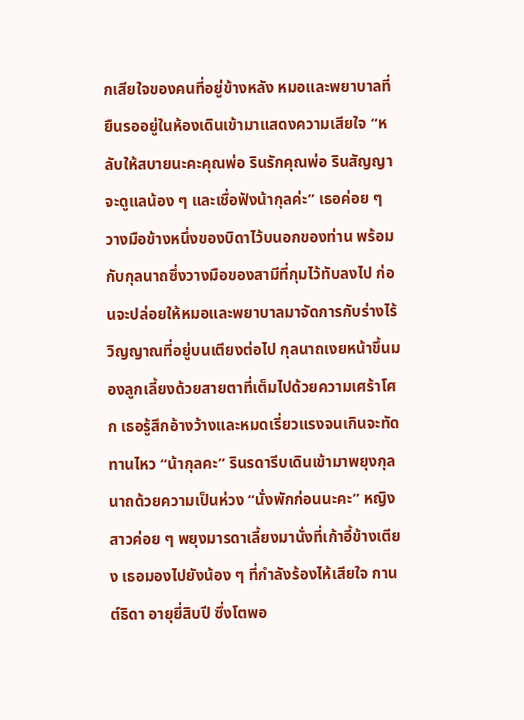กเสียใจของคนที่อยู่ข้างหลัง หมอและพยาบาลที่ยืนรออยู่ในห้องเดินเข้ามาแสดงความเสียใจ “หลับให้สบายนะคะคุณพ่อ รินรักคุณพ่อ รินสัญญาจะดูแลน้อง ๆ และเชื่อฟังน้ากุลค่ะ” เธอค่อย ๆ วางมือข้างหนึ่งของบิดาไว้บนอกของท่าน พร้อมกับกุลนาถซึ่งวางมือของสามีที่กุมไว้ทับลงไป ก่อนจะปล่อยให้หมอและพยาบาลมาจัดการกับร่างไร้วิญญาณที่อยู่บนเตียงต่อไป กุลนาถเงยหน้าขึ้นมองลูกเลี้ยงด้วยสายตาที่เต็มไปด้วยความเศร้าโศก เธอรู้สึกอ้างว้างและหมดเรี่ยวแรงจนเกินจะทัดทานไหว “น้ากุลคะ” รินรดารีบเดินเข้ามาพยุงกุลนาถด้วยความเป็นห่วง “นั่งพักก่อนนะคะ” หญิงสาวค่อย ๆ พยุงมารดาเลี้ยงมานั่งที่เก้าอี้ข้างเตียง เธอมองไปยังน้อง ๆ ที่กำลังร้องไห้เสียใจ กานต์ธิดา อายุยี่สิบปี ซึ่งโตพอ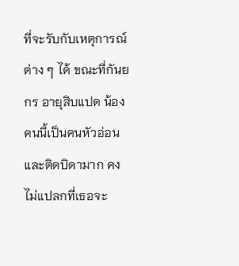ที่จะรับกับเหตุการณ์ต่าง ๆ ได้ ขณะที่กันยกร อายุสิบแปด น้องคนนี้เป็นคนหัวอ่อนและติดบิดามาก คงไม่แปลกที่เธอจะ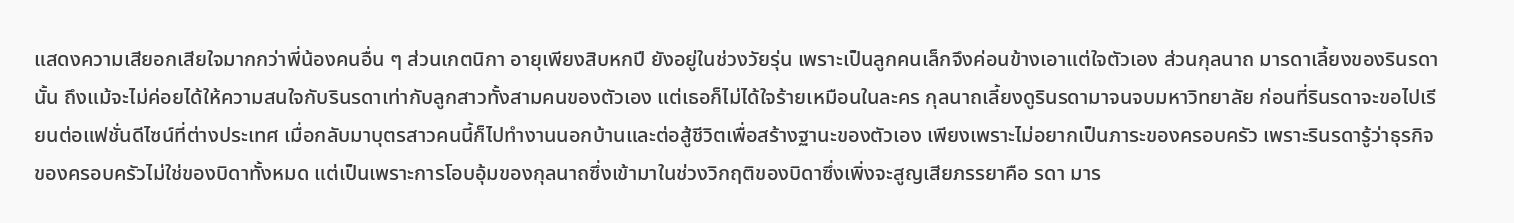แสดงความเสียอกเสียใจมากกว่าพี่น้องคนอื่น ๆ ส่วนเกตนิกา อายุเพียงสิบหกปี ยังอยู่ในช่วงวัยรุ่น เพราะเป็นลูกคนเล็กจึงค่อนข้างเอาแต่ใจตัวเอง ส่วนกุลนาถ มารดาเลี้ยงของรินรดานั้น ถึงแม้จะไม่ค่อยได้ให้ความสนใจกับรินรดาเท่ากับลูกสาวทั้งสามคนของตัวเอง แต่เธอก็ไม่ได้ใจร้ายเหมือนในละคร กุลนาถเลี้ยงดูรินรดามาจนจบมหาวิทยาลัย ก่อนที่รินรดาจะขอไปเรียนต่อแฟชั่นดีไซน์ที่ต่างประเทศ เมื่อกลับมาบุตรสาวคนนี้ก็ไปทำงานนอกบ้านและต่อสู้ชีวิตเพื่อสร้างฐานะของตัวเอง เพียงเพราะไม่อยากเป็นภาระของครอบครัว เพราะรินรดารู้ว่าธุรกิจของครอบครัวไม่ใช่ของบิดาทั้งหมด แต่เป็นเพราะการโอบอุ้มของกุลนาถซึ่งเข้ามาในช่วงวิกฤติของบิดาซึ่งเพิ่งจะสูญเสียภรรยาคือ รดา มาร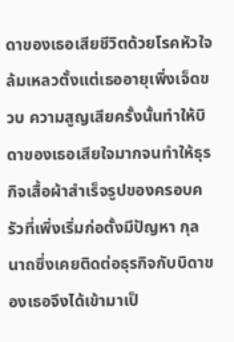ดาของเธอเสียชีวิตด้วยโรคหัวใจล้มเหลวตั้งแต่เธออายุเพิ่งเจ็ดขวบ ความสูญเสียครั้งนั้นทำให้บิดาของเธอเสียใจมากจนทำให้ธุรกิจเสื้อผ้าสำเร็จรูปของครอบครัวที่เพิ่งเริ่มก่อตั้งมีปัญหา กุลนาถซึ่งเคยติดต่อธุรกิจกับบิดาของเธอจึงได้เข้ามาเป็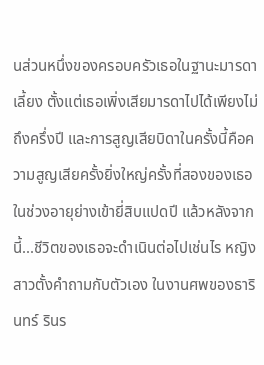นส่วนหนึ่งของครอบครัวเธอในฐานะมารดาเลี้ยง ตั้งแต่เธอเพิ่งเสียมารดาไปได้เพียงไม่ถึงครึ่งปี และการสูญเสียบิดาในครั้งนี้คือความสูญเสียครั้งยิ่งใหญ่ครั้งที่สองของเธอในช่วงอายุย่างเข้ายี่สิบแปดปี แล้วหลังจากนี้...ชีวิตของเธอจะดำเนินต่อไปเช่นไร หญิงสาวตั้งคำถามกับตัวเอง ในงานศพของธารินทร์ รินร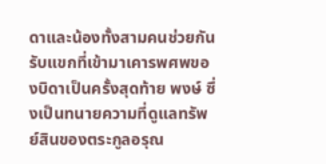ดาและน้องทั้งสามคนช่วยกันรับแขกที่เข้ามาเคารพศพของบิดาเป็นครั้งสุดท้าย พงษ์ ซึ่งเป็นทนายความที่ดูแลทรัพย์สินของตระกูลอรุณ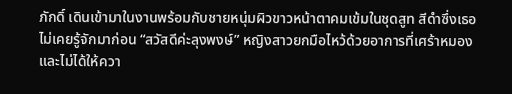ภักดิ์ เดินเข้ามาในงานพร้อมกับชายหนุ่มผิวขาวหน้าตาคมเข้มในชุดสูท สีดำซึ่งเธอไม่เคยรู้จักมาก่อน “สวัสดีค่ะลุงพงษ์” หญิงสาวยกมือไหว้ด้วยอาการที่เศร้าหมองและไม่ได้ให้ควา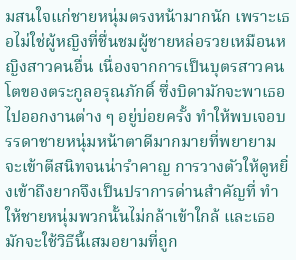มสนใจแก่ชายหนุ่มตรงหน้ามากนัก เพราะเธอไม่ใช่ผู้หญิงที่ชื่นชมผู้ชายหล่อรวยเหมือนหญิงสาวคนอื่น เนื่องจากการเป็นบุตรสาวคนโตของตระกูลอรุณภักดิ์ ซึ่งบิดามักจะพาเธอไปออกงานต่าง ๆ อยู่บ่อยครั้ง ทำให้พบเจอบรรดาชายหนุ่มหน้าตาดีมากมายที่พยายามจะเข้าตีสนิทจนน่ารำคาญ การวางตัวให้ดูหยิ่งเข้าถึงยากจึงเป็นปราการด่านสำคัญที่ ทำให้ชายหนุ่มพวกนั้นไม่กล้าเข้าใกล้ และเธอมักจะใช้วิธีนี้เสมอยามที่ถูก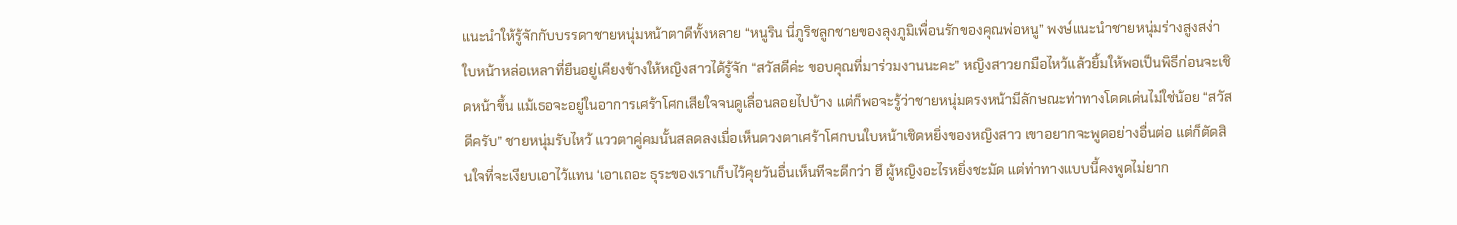แนะนำให้รู้จักกับบรรดาชายหนุ่มหน้าตาดีทั้งหลาย “หนูริน นี่ภูริชลูกชายของลุงภูมิเพื่อนรักของคุณพ่อหนู” พงษ์แนะนำชายหนุ่มร่างสูงสง่าใบหน้าหล่อเหลาที่ยืนอยู่เคียงข้างให้หญิงสาวได้รู้จัก “สวัสดีค่ะ ขอบคุณที่มาร่วมงานนะคะ” หญิงสาวยกมือไหว้แล้วยิ้มให้พอเป็นพิธีก่อนจะเชิดหน้าขึ้น แม้เธอจะอยู่ในอาการเศร้าโศกเสียใจจนดูเลื่อนลอยไปบ้าง แต่ก็พอจะรู้ว่าชายหนุ่มตรงหน้ามีลักษณะท่าทางโดดเด่นไม่ใช่น้อย “สวัสดีครับ” ชายหนุ่มรับไหว้ แววตาคู่คมนั้นสลดลงเมื่อเห็นดวงตาเศร้าโศกบนใบหน้าเชิดหยิ่งของหญิงสาว เขาอยากจะพูดอย่างอื่นต่อ แต่ก็ตัดสินใจที่จะเงียบเอาไว้แทน ‘เอาเถอะ ธุระของเราเก็บไว้คุยวันอื่นเห็นทีจะดีกว่า ฮึ ผู้หญิงอะไรหยิ่งชะมัด แต่ท่าทางแบบนี้คงพูดไม่ยาก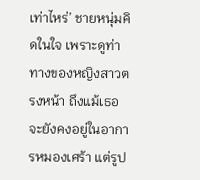เท่าไหร่’ ชายหนุ่มคิดในใจ เพราะดูท่าทางของหญิงสาวตรงหน้า ถึงแม้เธอจะยังคงอยู่ในอาการหมองเศร้า แต่รูป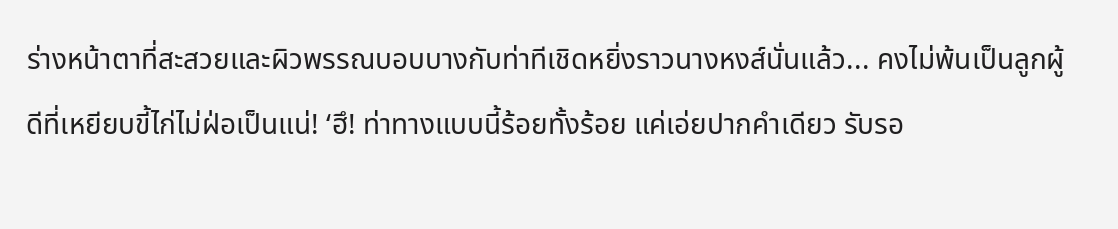ร่างหน้าตาที่สะสวยและผิวพรรณบอบบางกับท่าทีเชิดหยิ่งราวนางหงส์นั่นแล้ว... คงไม่พ้นเป็นลูกผู้ดีที่เหยียบขี้ไก่ไม่ฝ่อเป็นแน่! ‘ฮึ! ท่าทางแบบนี้ร้อยทั้งร้อย แค่เอ่ยปากคำเดียว รับรอ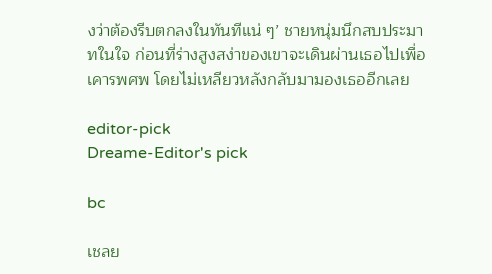งว่าต้องรีบตกลงในทันทีแน่ ๆ’ ชายหนุ่มนึกสบประมาทในใจ ก่อนที่ร่างสูงสง่าของเขาจะเดินผ่านเธอไปเพื่อเคารพศพ โดยไม่เหลียวหลังกลับมามองเธออีกเลย

editor-pick
Dreame-Editor's pick

bc

เชลย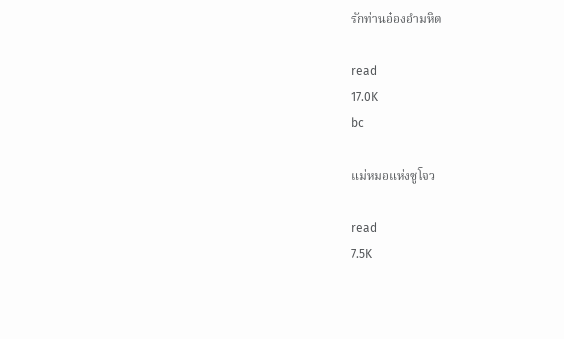รักท่านอ๋องอำมหิต

read
17.0K
bc

แม่หมอแห่งซูโจว

read
7.5K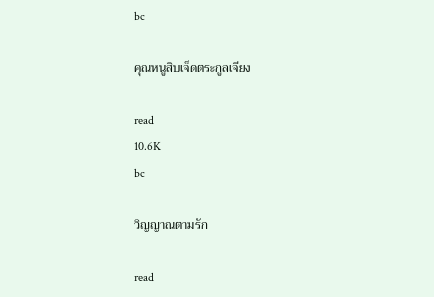bc

คุณหนูสิบเจ็ดตระกูลเจียง

read
10.6K
bc

วิญญาณตามรัก

read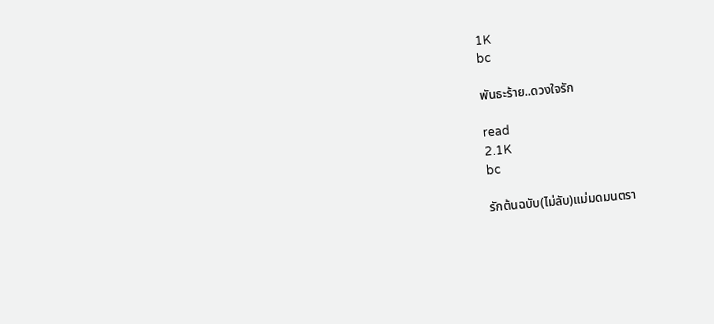1K
bc

พันธะร้าย..ดวงใจรัก

read
2.1K
bc

รักต้นฉบับ(ไม่ลับ)แม่มดมนตรา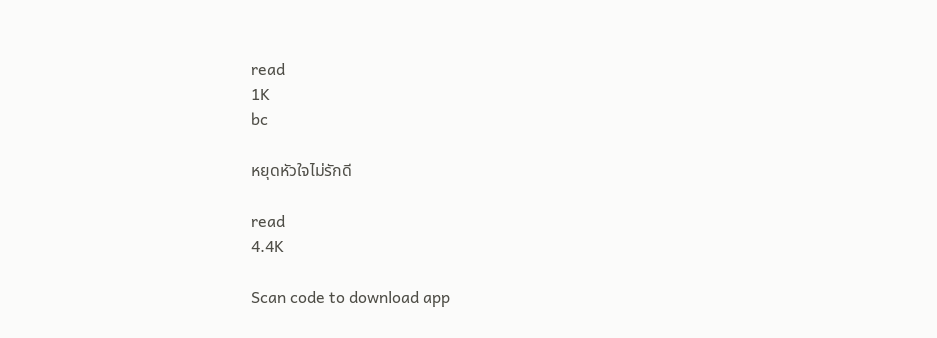read
1K
bc

หยุดหัวใจไม่รักดี

read
4.4K

Scan code to download app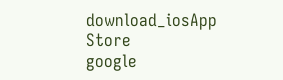download_iosApp Store
google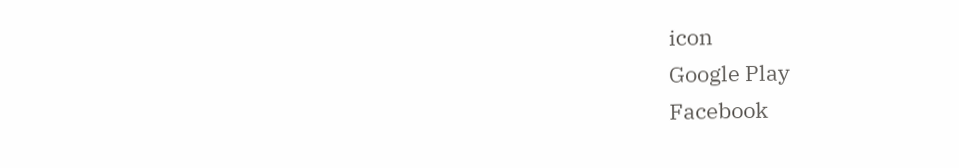icon
Google Play
Facebook